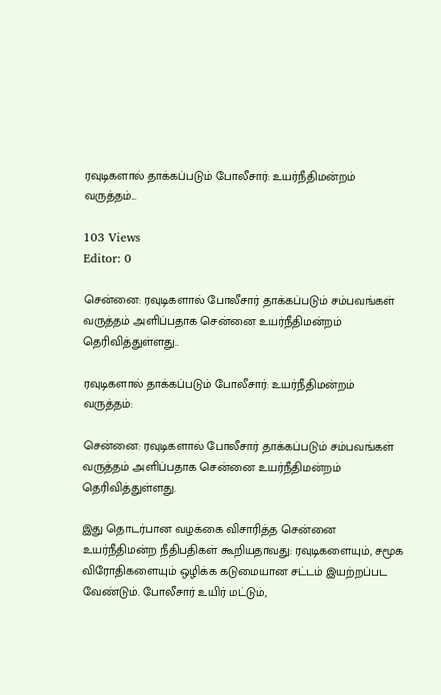ரவுடிகளால் தாக்கப்படும் போலீசார்: உயர்நீதிமன்றம் வருத்தம்...

103 Views
Editor: 0

சென்னை: ரவுடிகளால் போலீசார் தாக்கப்படும் சம்பவங்கள் வருத்தம் அளிப்பதாக சென்னை உயர்நீதிமன்றம் தெரிவித்துள்ளது..

ரவுடிகளால் தாக்கப்படும் போலீசார்: உயர்நீதிமன்றம் வருத்தம்:

சென்னை: ரவுடிகளால் போலீசார் தாக்கப்படும் சம்பவங்கள் வருத்தம் அளிப்பதாக சென்னை உயர்நீதிமன்றம் தெரிவித்துள்ளது.

இது தொடர்பான வழக்கை விசாரித்த சென்னை உயர்நீதிமன்ற நீதிபதிகள் கூறியதாவது: ரவுடிகளையும், சமூக விரோதிகளையும் ஒழிக்க கடுமையான சட்டம் இயற்றப்பட வேண்டும். போலீசார் உயிர் மட்டும்,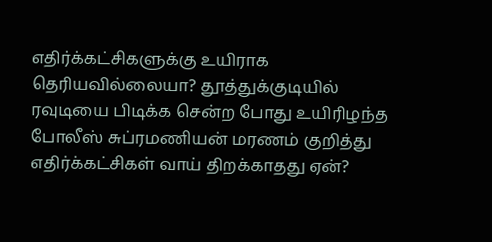எதிர்க்கட்சிகளுக்கு உயிராக தெரியவில்லையா? தூத்துக்குடியில் ரவுடியை பிடிக்க சென்ற போது உயிரிழந்த போலீஸ் சுப்ரமணியன் மரணம் குறித்து எதிர்க்கட்சிகள் வாய் திறக்காதது ஏன்?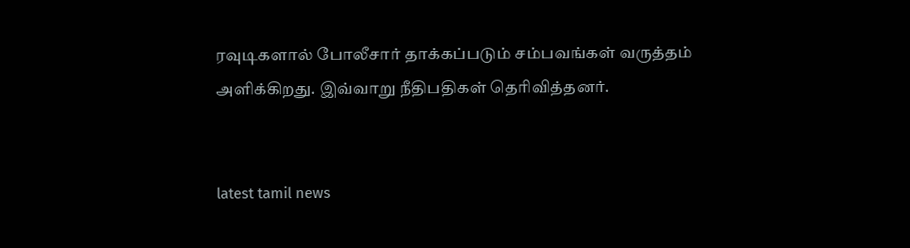ரவுடிகளால் போலீசார் தாக்கப்படும் சம்பவங்கள் வருத்தம் அளிக்கிறது. இவ்வாறு நீதிபதிகள் தெரிவித்தனர்.


latest tamil news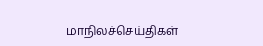மாநிலச்செய்திகள்